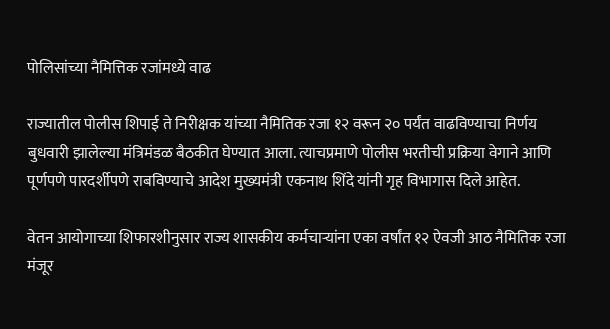पोलिसांच्या नैमित्तिक रजांमध्ये वाढ

राज्यातील पोलीस शिपाई ते निरीक्षक यांच्या नैमितिक रजा १२ वरून २० पर्यंत वाढविण्याचा निर्णय बुधवारी झालेल्या मंत्रिमंडळ बैठकीत घेण्यात आला. त्याचप्रमाणे पोलीस भरतीची प्रक्रिया वेगाने आणि पूर्णपणे पारदर्शीपणे राबविण्याचे आदेश मुख्यमंत्री एकनाथ शिंदे यांनी गृह विभागास दिले आहेत.

वेतन आयोगाच्या शिफारशीनुसार राज्य शासकीय कर्मचाऱ्यांना एका वर्षांत १२ ऐवजी आठ नैमितिक रजा मंजूर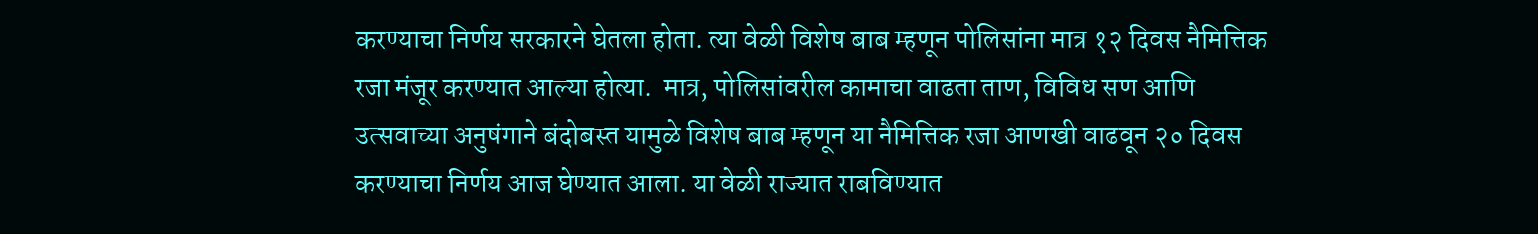करण्याचा निर्णय सरकारने घेतला होता. त्या वेळी विशेष बाब म्हणून पोलिसांना मात्र १२ दिवस नैमित्तिक रजा मंजूर करण्यात आल्या होत्या.  मात्र, पोलिसांवरील कामाचा वाढता ताण, विविध सण आणि उत्सवाच्या अनुषंगाने बंदोबस्त यामुळे विशेष बाब म्हणून या नैमित्तिक रजा आणखी वाढवून २० दिवस करण्याचा निर्णय आज घेण्यात आला. या वेळी राज्यात राबविण्यात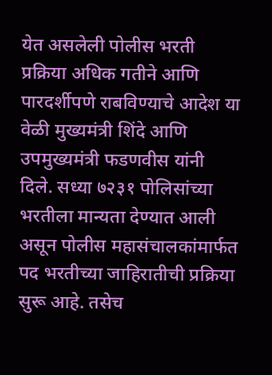येत असलेली पोलीस भरती प्रक्रिया अधिक गतीने आणि पारदर्शीपणे राबविण्याचे आदेश या वेळी मुख्यमंत्री शिंदे आणि उपमुख्यमंत्री फडणवीस यांनी दिले. सध्या ७२३१ पोलिसांच्या भरतीला मान्यता देण्यात आली असून पोलीस महासंचालकांमार्फत पद भरतीच्या जाहिरातीची प्रक्रिया सुरू आहे. तसेच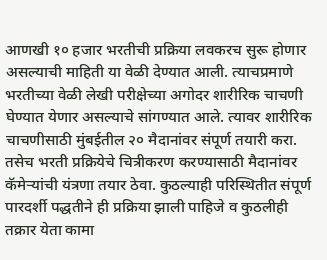आणखी १० हजार भरतीची प्रक्रिया लवकरच सुरू होणार असल्याची माहिती या वेळी देण्यात आली. त्याचप्रमाणे भरतीच्या वेळी लेखी परीक्षेच्या अगोदर शारीरिक चाचणी घेण्यात येणार असल्याचे सांगण्यात आले. त्यावर शारीरिक चाचणीसाठी मुंबईतील २० मैदानांवर संपूर्ण तयारी करा. तसेच भरती प्रक्रियेचे चित्रीकरण करण्यासाठी मैदानांवर कॅमेऱ्यांची यंत्रणा तयार ठेवा. कुठल्याही परिस्थितीत संपूर्ण पारदर्शी पद्धतीने ही प्रक्रिया झाली पाहिजे व कुठलीही तक्रार येता कामा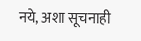नये, अशा सूचनाही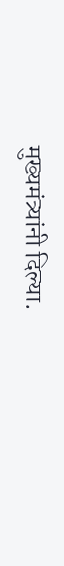मुख्यमंत्र्यांनी दिल्या.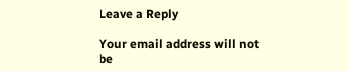Leave a Reply

Your email address will not be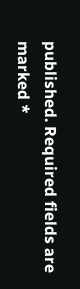published. Required fields are marked *